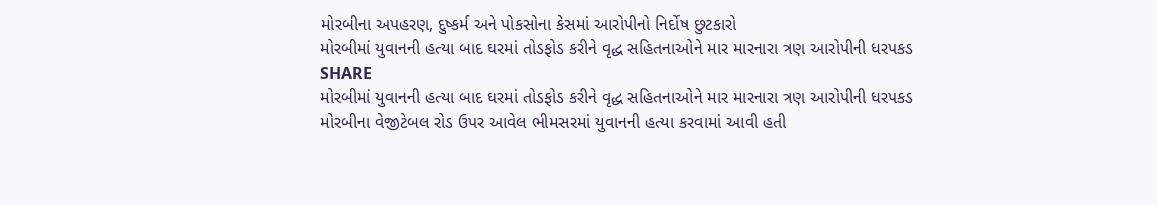મોરબીના અપહરણ, દુષ્કર્મ અને પોકસોના કેસમાં આરોપીનો નિર્દોષ છુટકારો
મોરબીમાં યુવાનની હત્યા બાદ ઘરમાં તોડફોડ કરીને વૃદ્ધ સહિતનાઓને માર મારનારા ત્રણ આરોપીની ધરપકડ
SHARE
મોરબીમાં યુવાનની હત્યા બાદ ઘરમાં તોડફોડ કરીને વૃદ્ધ સહિતનાઓને માર મારનારા ત્રણ આરોપીની ધરપકડ
મોરબીના વેજીટેબલ રોડ ઉપર આવેલ ભીમસરમાં યુવાનની હત્યા કરવામાં આવી હતી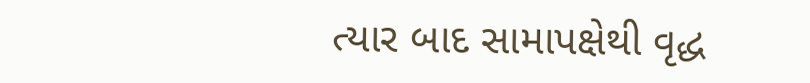ત્યાર બાદ સામાપક્ષેથી વૃદ્ધ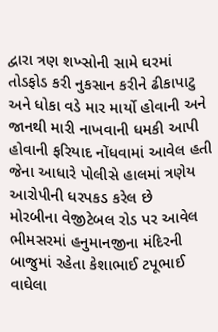દ્વારા ત્રણ શખ્સોની સામે ઘરમાં તોડફોડ કરી નુકસાન કરીને ઢીકાપાટુ અને ધોકા વડે માર માર્યો હોવાની અને જાનથી મારી નાખવાની ધમકી આપી હોવાની ફરિયાદ નોંધવામાં આવેલ હતી જેના આધારે પોલીસે હાલમાં ત્રણેય આરોપીની ધરપકડ કરેલ છે
મોરબીના વેજીટેબલ રોડ પર આવેલ ભીમસરમાં હનુમાનજીના મંદિરની બાજુમાં રહેતા કેશાભાઈ ટપૂભાઈ વાઘેલા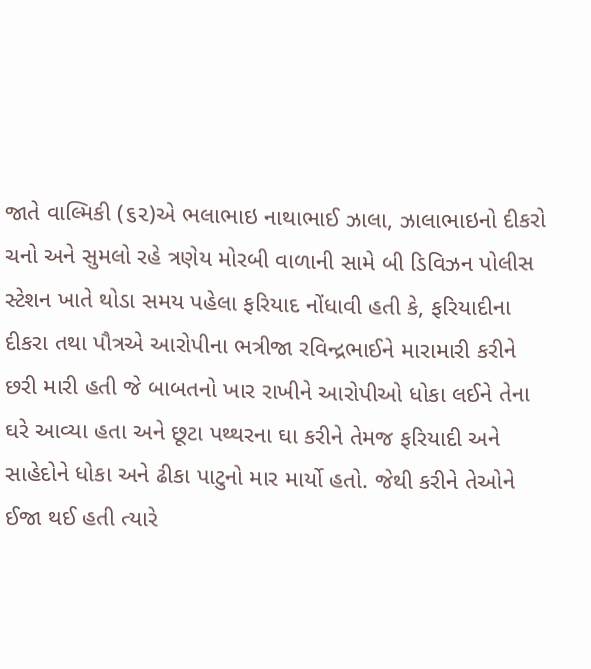જાતે વાલ્મિકી (૬૨)એ ભલાભાઇ નાથાભાઈ ઝાલા, ઝાલાભાઇનો દીકરો ચનો અને સુમલો રહે ત્રણેય મોરબી વાળાની સામે બી ડિવિઝન પોલીસ સ્ટેશન ખાતે થોડા સમય પહેલા ફરિયાદ નોંધાવી હતી કે, ફરિયાદીના દીકરા તથા પૌત્રએ આરોપીના ભત્રીજા રવિન્દ્રભાઈને મારામારી કરીને છરી મારી હતી જે બાબતનો ખાર રાખીને આરોપીઓ ધોકા લઈને તેના ઘરે આવ્યા હતા અને છૂટા પથ્થરના ઘા કરીને તેમજ ફરિયાદી અને સાહેદોને ધોકા અને ઢીકા પાટુનો માર માર્યો હતો. જેથી કરીને તેઓને ઈજા થઈ હતી ત્યારે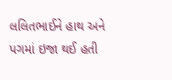લલિતભાઈને હાથ અને પગમાં ઇજા થઈ હતી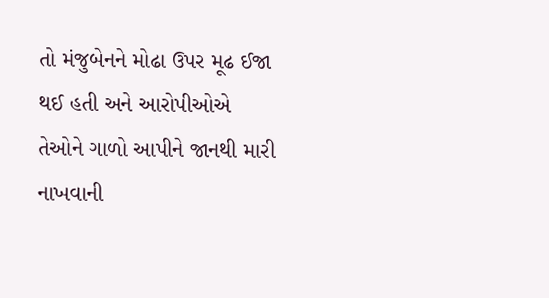તો મંજુબેનને મોઢા ઉપર મૂઢ ઈજા થઈ હતી અને આરોપીઓએ તેઓને ગાળો આપીને જાનથી મારી નાખવાની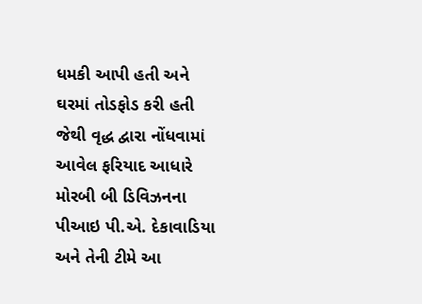ધમકી આપી હતી અને ઘરમાં તોડફોડ કરી હતી જેથી વૃદ્ધ દ્વારા નોંધવામાં આવેલ ફરિયાદ આધારે મોરબી બી ડિવિઝનના પીઆઇ પી.એ. દેકાવાડિયા અને તેની ટીમે આ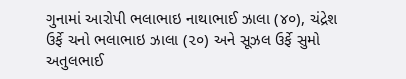ગુનામાં આરોપી ભલાભાઇ નાથાભાઈ ઝાલા (૪૦), ચંદ્રેશ ઉર્ફે ચનો ભલાભાઇ ઝાલા (૨૦) અને સૂઝલ ઉર્ફે સુમો અતુલભાઈ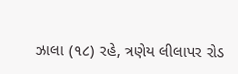ઝાલા (૧૮) રહે, ત્રણેય લીલાપર રોડ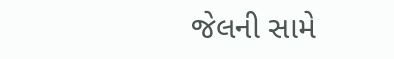જેલની સામે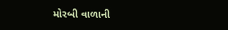મોરબી વાળાની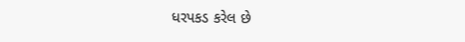ધરપકડ કરેલ છે